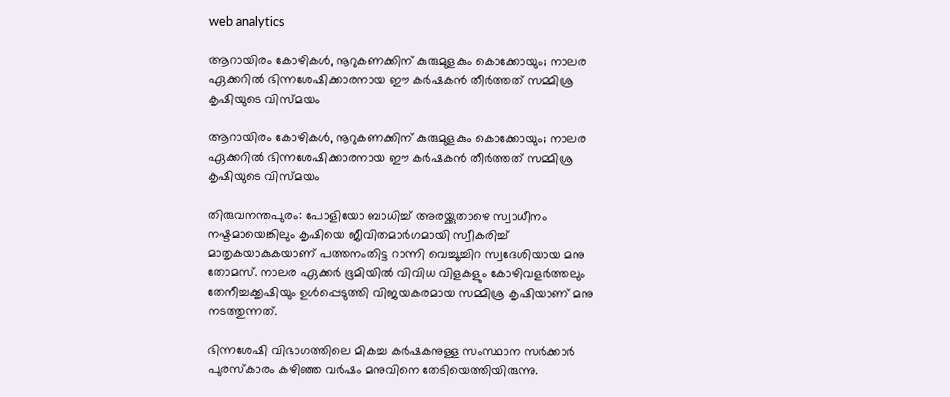web analytics

ആറായിരം കോഴികൾ, നൂറുകണക്കിന് കുരുമുളകും കൊക്കോയും; നാലര ഏക്കറിൽ ഭിന്നശേഷിക്കാരനായ ഈ കർഷകൻ തീർത്തത് സമ്മിശ്ര കൃഷിയുടെ വിസ്മയം

ആറായിരം കോഴികൾ, നൂറുകണക്കിന് കുരുമുളകും കൊക്കോയും; നാലര ഏക്കറിൽ ഭിന്നശേഷിക്കാരനായ ഈ കർഷകൻ തീർത്തത് സമ്മിശ്ര കൃഷിയുടെ വിസ്മയം

തിരുവനന്തപുരം: പോളിയോ ബാധിച്ച് അരയ്ക്കുതാഴെ സ്വാധീനം നഷ്ടമായെങ്കിലും കൃഷിയെ ജീവിതമാർഗമായി സ്വീകരിച്ച് മാതൃകയാകുകയാണ് പത്തനംതിട്ട റാന്നി വെച്ചൂച്ചിറ സ്വദേശിയായ മനു തോമസ്. നാലര ഏക്കർ ഭൂമിയിൽ വിവിധ വിളകളും കോഴിവളർത്തലും തേനീച്ചക്കൃഷിയും ഉൾപ്പെടുത്തി വിജയകരമായ സമ്മിശ്ര കൃഷിയാണ് മനു നടത്തുന്നത്.

ഭിന്നശേഷി വിഭാഗത്തിലെ മികച്ച കർഷകനുള്ള സംസ്ഥാന സർക്കാർ പുരസ്കാരം കഴിഞ്ഞ വർഷം മനുവിനെ തേടിയെത്തിയിരുന്നു.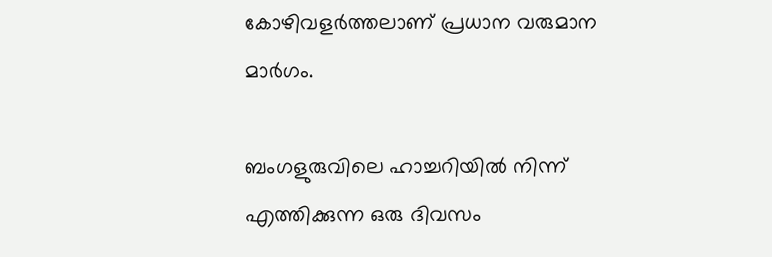കോഴിവളർത്തലാണ് പ്രധാന വരുമാന മാർഗം.

ബംഗളുരുവിലെ ഹാച്ചറിയിൽ നിന്ന് എത്തിക്കുന്ന ഒരു ദിവസം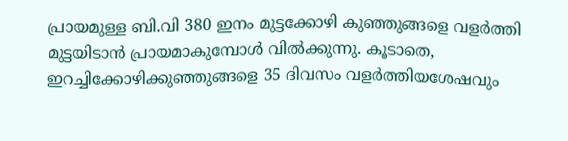പ്രായമുള്ള ബി.വി 380 ഇനം മുട്ടക്കോഴി കുഞ്ഞുങ്ങളെ വളർത്തി മുട്ടയിടാൻ പ്രായമാകുമ്പോൾ വിൽക്കുന്നു. കൂടാതെ, ഇറച്ചിക്കോഴിക്കുഞ്ഞുങ്ങളെ 35 ദിവസം വളർത്തിയശേഷവും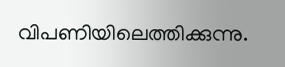വിപണിയിലെത്തിക്കുന്നു.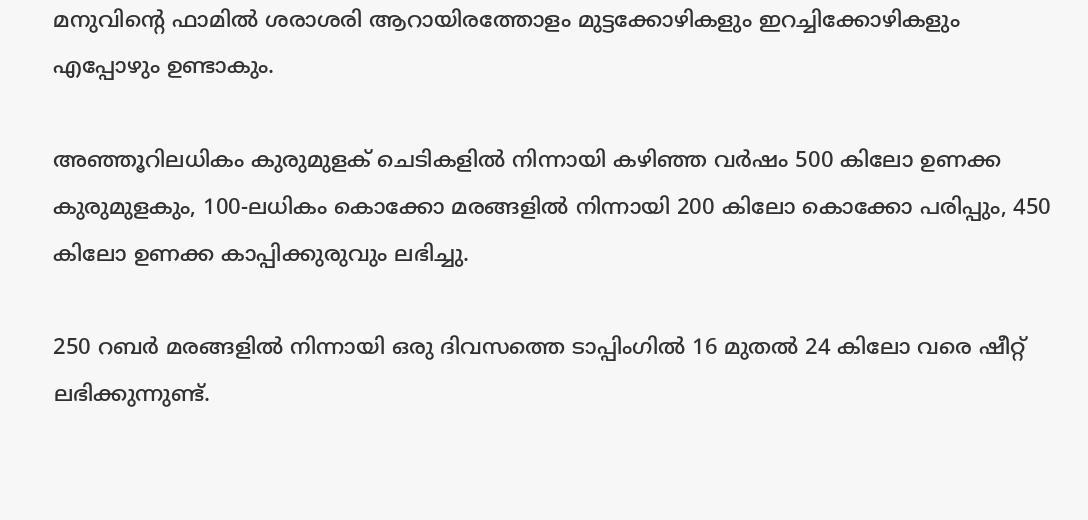മനുവിന്റെ ഫാമിൽ ശരാശരി ആറായിരത്തോളം മുട്ടക്കോഴികളും ഇറച്ചിക്കോഴികളും എപ്പോഴും ഉണ്ടാകും.

അഞ്ഞൂറിലധികം കുരുമുളക് ചെടികളിൽ നിന്നായി കഴിഞ്ഞ വർഷം 500 കിലോ ഉണക്ക കുരുമുളകും, 100-ലധികം കൊക്കോ മരങ്ങളിൽ നിന്നായി 200 കിലോ കൊക്കോ പരിപ്പും, 450 കിലോ ഉണക്ക കാപ്പിക്കുരുവും ലഭിച്ചു.

250 റബർ മരങ്ങളിൽ നിന്നായി ഒരു ദിവസത്തെ ടാപ്പിംഗിൽ 16 മുതൽ 24 കിലോ വരെ ഷീറ്റ് ലഭിക്കുന്നുണ്ട്.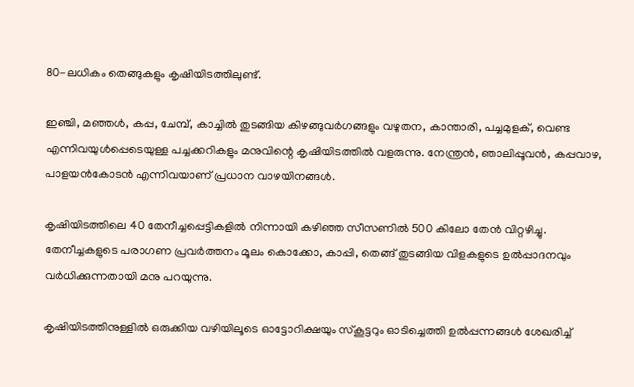80-ലധികം തെങ്ങുകളും കൃഷിയിടത്തിലുണ്ട്.

ഇഞ്ചി, മഞ്ഞൾ, കപ്പ, ചേമ്പ്, കാച്ചിൽ തുടങ്ങിയ കിഴങ്ങുവർഗങ്ങളും വഴുതന, കാന്താരി, പച്ചമുളക്, വെണ്ട എന്നിവയുൾപ്പെടെയുള്ള പച്ചക്കറികളും മനുവിന്റെ കൃഷിയിടത്തിൽ വളരുന്നു. നേന്ത്രൻ, ഞാലിപ്പൂവൻ, കപ്പവാഴ, പാളയൻകോടൻ എന്നിവയാണ് പ്രധാന വാഴയിനങ്ങൾ.

കൃഷിയിടത്തിലെ 40 തേനീച്ചപ്പെട്ടികളിൽ നിന്നായി കഴിഞ്ഞ സീസണിൽ 500 കിലോ തേൻ വിറ്റഴിച്ചു. തേനീച്ചകളുടെ പരാഗണ പ്രവർത്തനം മൂലം കൊക്കോ, കാപ്പി, തെങ്ങ് തുടങ്ങിയ വിളകളുടെ ഉൽപ്പാദനവും വർധിക്കുന്നതായി മനു പറയുന്നു.

കൃഷിയിടത്തിനുള്ളിൽ ഒരുക്കിയ വഴിയിലൂടെ ഓട്ടോറിക്ഷയും സ്കൂട്ടറും ഓടിച്ചെത്തി ഉൽപ്പന്നങ്ങൾ ശേഖരിച്ച്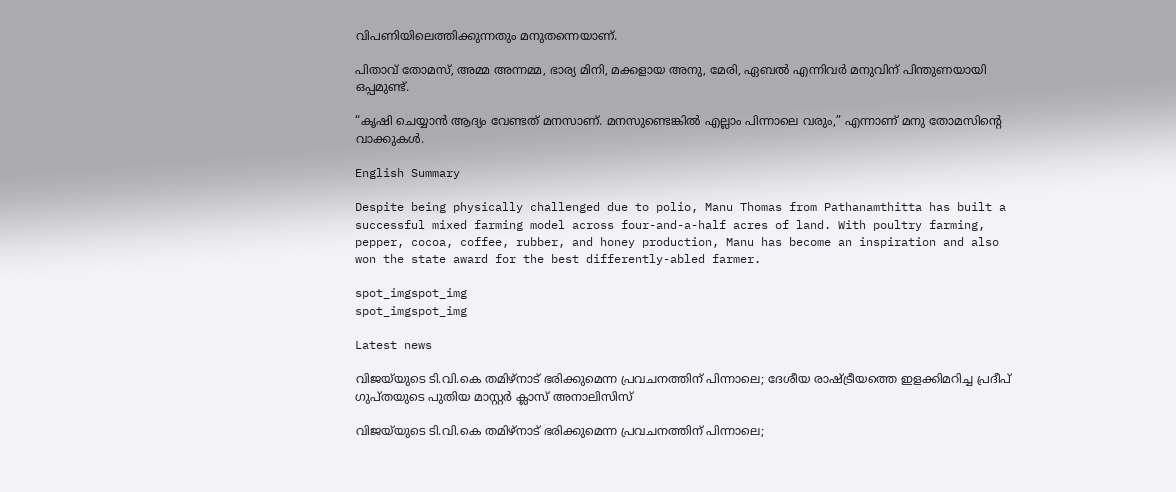വിപണിയിലെത്തിക്കുന്നതും മനുതന്നെയാണ്.

പിതാവ് തോമസ്, അമ്മ അന്നമ്മ, ഭാര്യ മിനി, മക്കളായ അനു, മേരി, ഏബൽ എന്നിവർ മനുവിന് പിന്തുണയായി ഒപ്പമുണ്ട്.

“കൃഷി ചെയ്യാൻ ആദ്യം വേണ്ടത് മനസാണ്. മനസുണ്ടെങ്കിൽ എല്ലാം പിന്നാലെ വരും,” എന്നാണ് മനു തോമസിന്റെ വാക്കുകൾ.

English Summary

Despite being physically challenged due to polio, Manu Thomas from Pathanamthitta has built a successful mixed farming model across four-and-a-half acres of land. With poultry farming, pepper, cocoa, coffee, rubber, and honey production, Manu has become an inspiration and also won the state award for the best differently-abled farmer.

spot_imgspot_img
spot_imgspot_img

Latest news

വിജയ്‌യുടെ ടി.വി.കെ തമിഴ്‌നാട് ഭരിക്കുമെന്ന പ്രവചനത്തിന് പിന്നാലെ; ദേശീയ രാഷ്ട്രീയത്തെ ഇളക്കിമറിച്ച പ്രദീപ് ഗുപ്തയുടെ പുതിയ മാസ്റ്റർ ക്ലാസ് അനാലിസിസ്

വിജയ്‌യുടെ ടി.വി.കെ തമിഴ്‌നാട് ഭരിക്കുമെന്ന പ്രവചനത്തിന് പിന്നാലെ;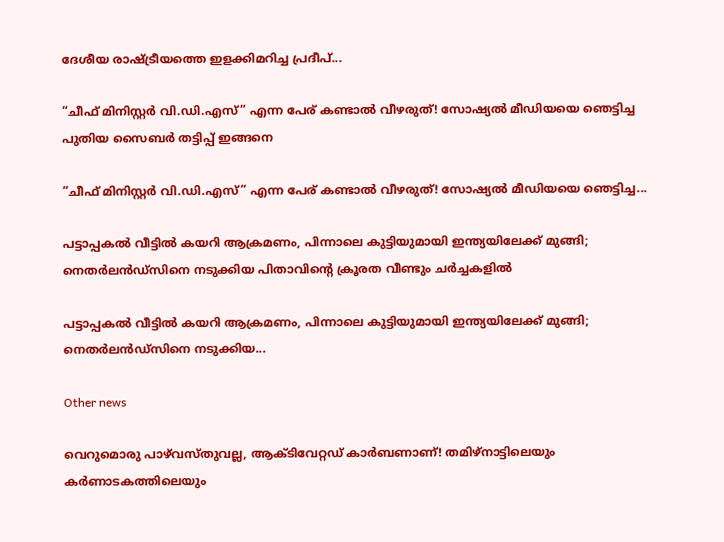ദേശീയ രാഷ്ട്രീയത്തെ ഇളക്കിമറിച്ച പ്രദീപ്...

“ചീഫ് മിനിസ്റ്റർ വി.ഡി.എസ്” എന്ന പേര് കണ്ടാൽ വീഴരുത്! സോഷ്യൽ മീഡിയയെ ഞെട്ടിച്ച പുതിയ സൈബർ തട്ടിപ്പ് ഇങ്ങനെ

“ചീഫ് മിനിസ്റ്റർ വി.ഡി.എസ്” എന്ന പേര് കണ്ടാൽ വീഴരുത്! സോഷ്യൽ മീഡിയയെ ഞെട്ടിച്ച...

പട്ടാപ്പകൽ വീട്ടിൽ കയറി ആക്രമണം, പിന്നാലെ കുട്ടിയുമായി ഇന്ത്യയിലേക്ക് മുങ്ങി; നെതർലൻഡ്സിനെ നടുക്കിയ പിതാവിന്റെ ക്രൂരത വീണ്ടും ചർച്ചകളിൽ

പട്ടാപ്പകൽ വീട്ടിൽ കയറി ആക്രമണം, പിന്നാലെ കുട്ടിയുമായി ഇന്ത്യയിലേക്ക് മുങ്ങി; നെതർലൻഡ്സിനെ നടുക്കിയ...

Other news

വെറുമൊരു പാഴ്‌വസ്തുവല്ല, ആക്ടിവേറ്റഡ് കാർബണാണ്! തമിഴ്‌നാട്ടിലെയും കർണാടകത്തിലെയും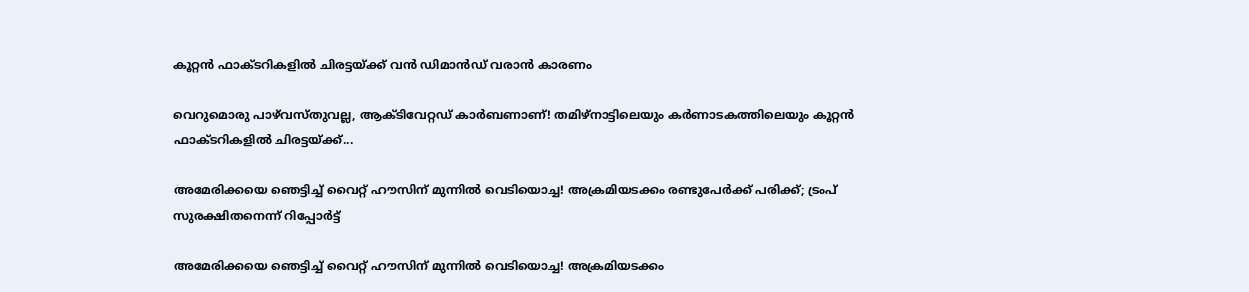കൂറ്റൻ ഫാക്ടറികളിൽ ചിരട്ടയ്ക്ക് വൻ ഡിമാൻഡ് വരാൻ കാരണം

വെറുമൊരു പാഴ്‌വസ്തുവല്ല, ആക്ടിവേറ്റഡ് കാർബണാണ്! തമിഴ്‌നാട്ടിലെയും കർണാടകത്തിലെയും കൂറ്റൻ ഫാക്ടറികളിൽ ചിരട്ടയ്ക്ക്...

അമേരിക്കയെ ഞെട്ടിച്ച് വൈറ്റ് ഹൗസിന് മുന്നിൽ വെടിയൊച്ച! അക്രമിയടക്കം രണ്ടുപേർക്ക് പരിക്ക്; ട്രംപ് സുരക്ഷിതനെന്ന് റിപ്പോർട്ട്

അമേരിക്കയെ ഞെട്ടിച്ച് വൈറ്റ് ഹൗസിന് മുന്നിൽ വെടിയൊച്ച! അക്രമിയടക്കം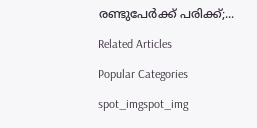രണ്ടുപേർക്ക് പരിക്ക്;...

Related Articles

Popular Categories

spot_imgspot_img